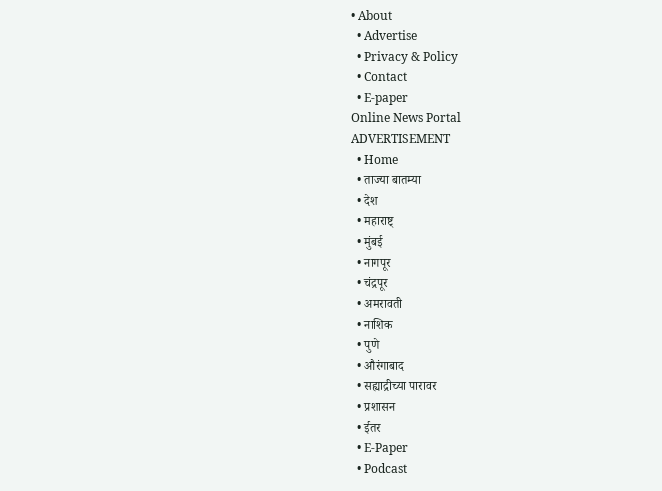• About
  • Advertise
  • Privacy & Policy
  • Contact
  • E-paper
Online News Portal
ADVERTISEMENT
  • Home
  • ताज्या बातम्या
  • देश
  • महाराष्ट्
  • मुंबई
  • नागपूर
  • चंद्रपूर
  • अमरावती
  • नाशिक
  • पुणे
  • औरंगाबाद
  • सह्याद्रीच्या पारावर
  • प्रशासन
  • ईतर
  • E-Paper
  • Podcast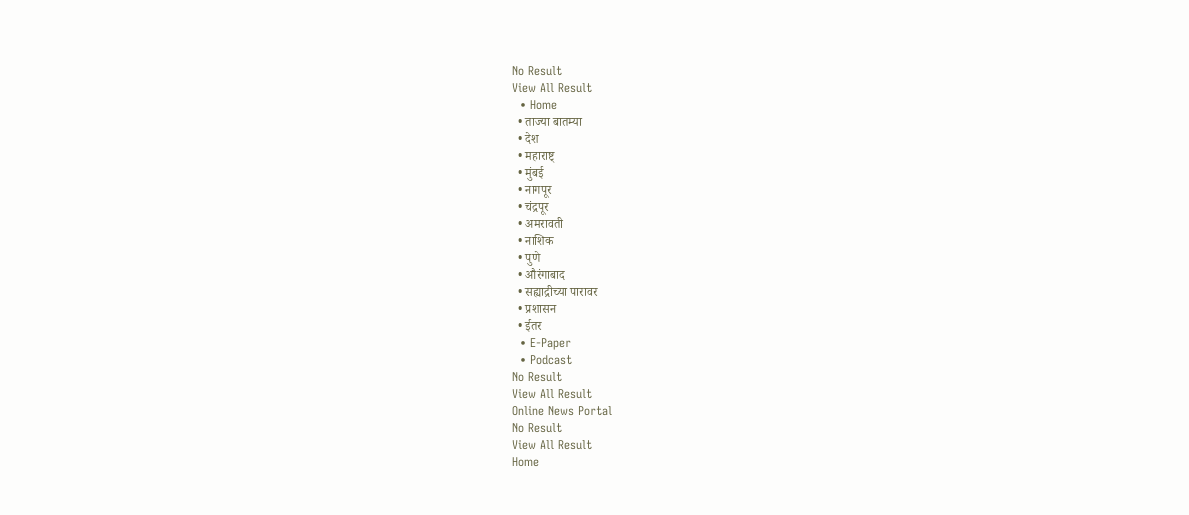No Result
View All Result
  • Home
  • ताज्या बातम्या
  • देश
  • महाराष्ट्
  • मुंबई
  • नागपूर
  • चंद्रपूर
  • अमरावती
  • नाशिक
  • पुणे
  • औरंगाबाद
  • सह्याद्रीच्या पारावर
  • प्रशासन
  • ईतर
  • E-Paper
  • Podcast
No Result
View All Result
Online News Portal
No Result
View All Result
Home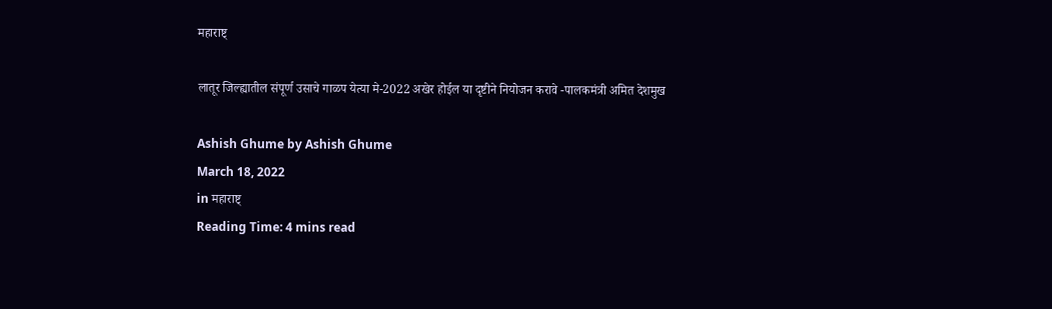महाराष्ट्

लातूर जिल्ह्यातील संपूर्ण उसाचे गाळप येत्या मे-2022 अखेर होईल या दृष्टीने नियोजन करावे -पालकमंत्री अमित देशमुख

Ashish Ghume by Ashish Ghume
March 18, 2022
in महाराष्ट्
Reading Time: 4 mins read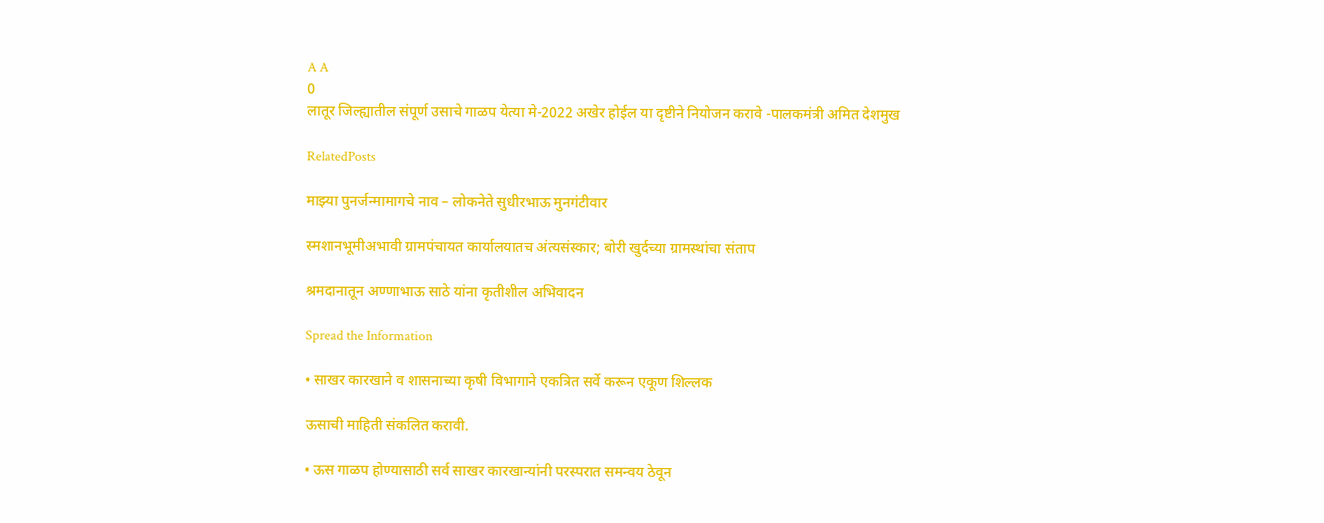A A
0
लातूर जिल्ह्यातील संपूर्ण उसाचे गाळप येत्या मे-2022 अखेर होईल या दृष्टीने नियोजन करावे -पालकमंत्री अमित देशमुख

RelatedPosts

माझ्या पुनर्जन्मामागचे नाव – लोकनेते सुधीरभाऊ मुनगंटीवार

स्मशानभूमीअभावी ग्रामपंचायत कार्यालयातच अंत्यसंस्कार; बोरी खुर्दच्या ग्रामस्थांचा संताप

श्रमदानातून अण्णाभाऊ साठे यांना कृतीशील अभिवादन

Spread the Information

• साखर कारखाने व शासनाच्या कृषी विभागाने एकत्रित सर्वे करून एकूण शिल्लक

ऊसाची माहिती संकलित करावी.

• ऊस गाळप होण्यासाठी सर्व साखर कारखान्यांनी परस्परात समन्वय ठेवून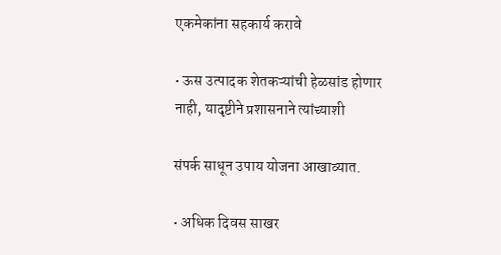एकमेकांना सहकार्य करावे

• ऊस उत्पादक शेतकऱ्यांची हेळसांड होणार नाही, यादृष्टीने प्रशासनाने त्यांच्याशी

संपर्क साधून उपाय योजना आखाव्यात.

• अधिक दिवस साखर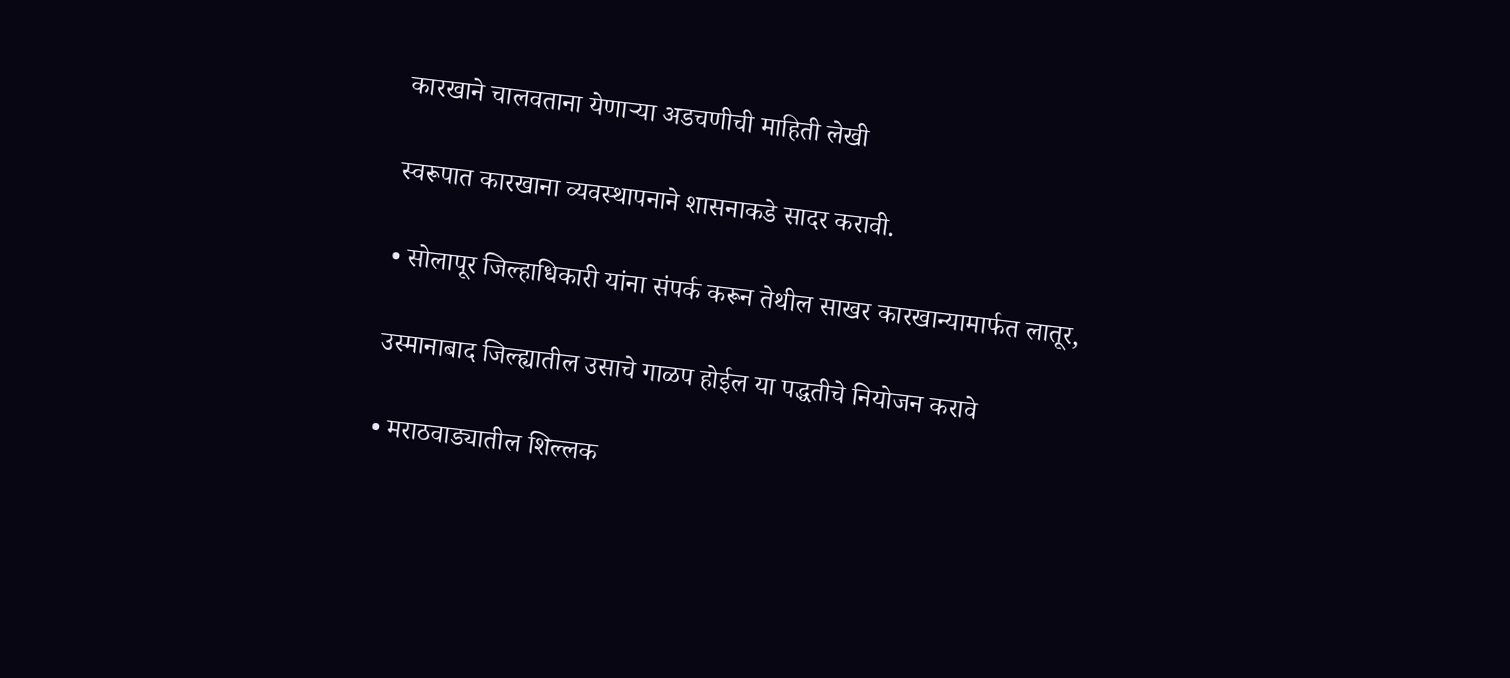कारखाने चालवताना येणाऱ्या अडचणीची माहिती लेखी

स्वरूपात कारखाना व्यवस्थापनाने शासनाकडे सादर करावी.

• सोलापूर जिल्हाधिकारी यांना संपर्क करून तेथील साखर कारखान्यामार्फत लातूर,

उस्मानाबाद जिल्ह्यातील उसाचे गाळप होईल या पद्धतीचे नियोजन करावे

• मराठवाड्यातील शिल्लक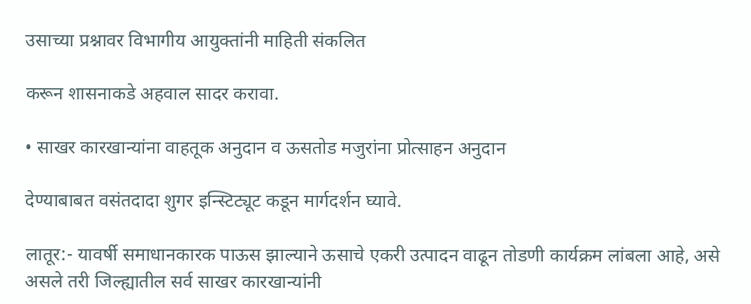उसाच्या प्रश्नावर विभागीय आयुक्तांनी माहिती संकलित

करून शासनाकडे अहवाल सादर करावा.

• साखर कारखान्यांना वाहतूक अनुदान व ऊसतोड मजुरांना प्रोत्साहन अनुदान

देण्याबाबत वसंतदादा शुगर इन्स्टिट्यूट कडून मार्गदर्शन घ्यावे.

लातूर:- यावर्षी समाधानकारक पाऊस झाल्याने ऊसाचे एकरी उत्पादन वाढून तोडणी कार्यक्रम लांबला आहे, असे असले तरी जिल्ह्यातील सर्व साखर कारखान्यांनी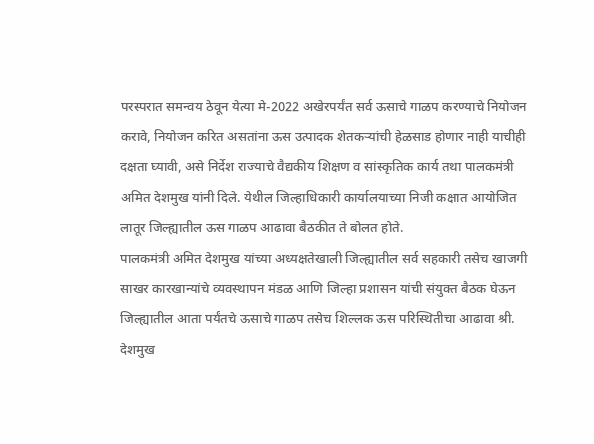परस्परात समन्वय ठेवून येत्या मे-2022 अखेरपर्यंत सर्व ऊसाचे गाळप करण्याचे नियोजन करावे, नियोजन करित असतांना ऊस उत्पादक शेतकऱ्यांची हेळसाड होणार नाही याचीही दक्षता घ्यावी, असे निर्देश राज्याचे वैद्यकीय शिक्षण व सांस्कृतिक कार्य तथा पालकमंत्री अमित देशमुख यांनी दिले. येथील जिल्हाधिकारी कार्यालयाच्या निजी कक्षात आयोजित लातूर जिल्ह्यातील ऊस गाळप आढावा बैठकीत ते बोलत होते.
पालकमंत्री अमित देशमुख यांच्या अध्यक्षतेखाली जिल्ह्यातील सर्व सहकारी तसेच खाजगी साखर कारखान्यांचे व्यवस्थापन मंडळ आणि जिल्हा प्रशासन यांची संयुक्त बैठक घेऊन जिल्ह्यातील आता पर्यंतचे ऊसाचे गाळप तसेच शिल्लक ऊस परिस्थितीचा आढावा श्री. देशमुख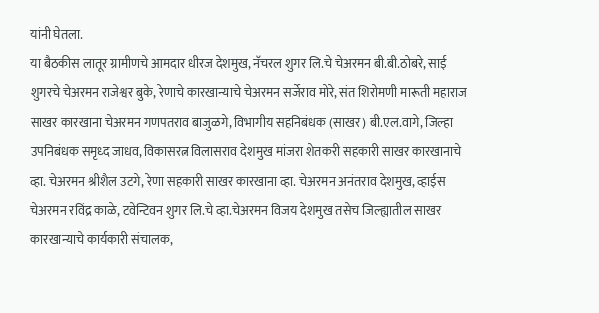यांनी घेतला.
या बैठकीस लातूर ग्रामीणचे आमदार धीरज देशमुख, नॅचरल शुगर लि.चे चेअरमन बी.बी.ठोबरे, साई शुगरचे चेअरमन राजेश्वर बुके, रेणाचे कारखान्याचे चेअरमन सर्जेराव मोरे, संत शिरोमणी मारूती महाराज साखर कारखाना चेअरमन गणपतराव बाजुळगे, विभागीय सहनिबंधक (साखर) बी.एल.वागे, जिल्हा उपनिबंधक समृध्द जाधव, विकासरत्न विलासराव देशमुख मांजरा शेतकरी सहकारी साखर कारखानाचे व्हा. चेअरमन श्रीशैल उटगे, रेणा सहकारी साखर कारखाना व्हा. चेअरमन अनंतराव देशमुख, व्हाईस चेअरमन रविंद्र काळे, टवेन्टिवन शुगर लि.चे व्हा.चेअरमन विजय देशमुख तसेच जिल्ह्यातील साखर कारखान्याचे कार्यकारी संचालक,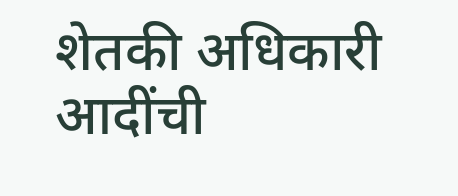शेतकी अधिकारी आदींची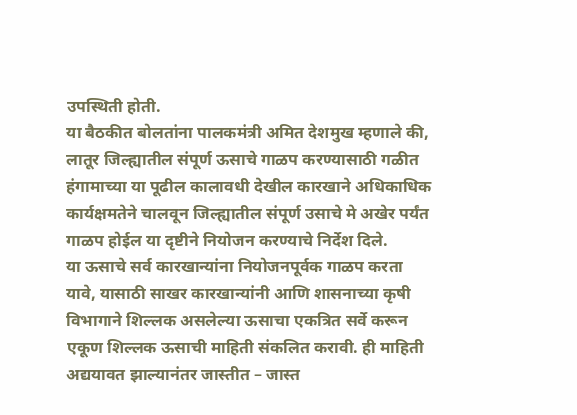उपस्थिती होती.
या बैठकीत बोलतांना पालकमंत्री अमित देशमुख म्हणाले की, लातूर जिल्ह्यातील संपूर्ण ऊसाचे गाळप करण्यासाठी गळीत हंगामाच्या या पूढील कालावधी देखील कारखाने अधिकाधिक कार्यक्षमतेने चालवून जिल्ह्यातील संपूर्ण उसाचे मे अखेर पर्यंत गाळप होईल या दृष्टीने नियोजन करण्याचे निर्देश दिले.
या ऊसाचे सर्व कारखान्यांना नियोजनपूर्वक गाळप करता यावे, यासाठी साखर कारखान्यांनी आणि शासनाच्या कृषी विभागाने शिल्लक असलेल्या ऊसाचा एकत्रित सर्वे करून एकूण शिल्लक ऊसाची माहिती संकलित करावी. ही माहिती अद्ययावत झाल्यानंतर जास्तीत – जास्त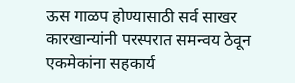ऊस गाळप होण्यासाठी सर्व साखर कारखान्यांनी परस्परात समन्वय ठेवून एकमेकांना सहकार्य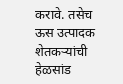करावे. तसेच ऊस उत्पादक शेतकऱ्यांची हेळसांड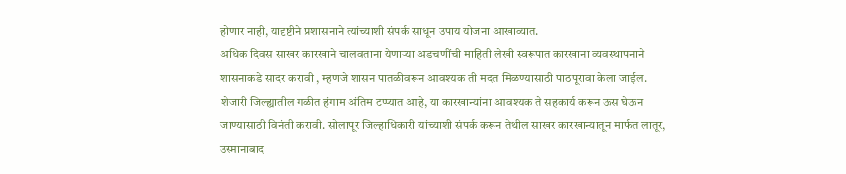होणार नाही, यादृष्टीने प्रशासनाने त्यांच्याशी संपर्क साधून उपाय योजना आखाव्यात.
अधिक दिवस साखर कारखाने चालवताना येणाऱ्या अडचणींची माहिती लेखी स्वरूपात कारखाना व्यवस्थापनाने शासनाकडे सादर करावी , म्हणजे शासन पातळीवरून आवश्यक ती मदत मिळण्यासाठी पाठपूरावा केला जाईल.
शेजारी जिल्ह्यातील गळीत हंगाम अंतिम टप्प्यात आहे, या कारखान्यांना आवश्यक ते सहकार्य करून ऊस घेऊन जाण्यासाठी विनंती करावी. सोलापूर जिल्हाधिकारी यांच्याशी संपर्क करून तेथील साखर कारखान्यातून मार्फत लातूर, उस्मानाबाद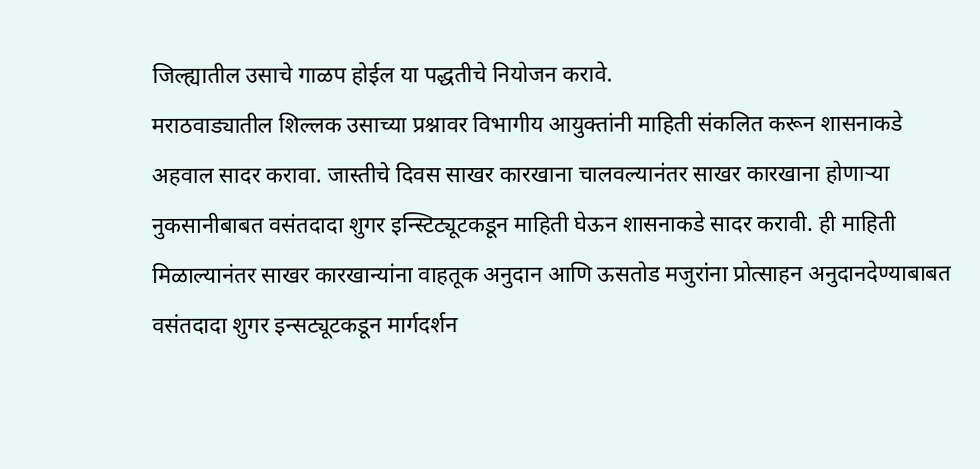जिल्ह्यातील उसाचे गाळप होईल या पद्धतीचे नियोजन करावे.
मराठवाड्यातील शिल्लक उसाच्या प्रश्नावर विभागीय आयुक्तांनी माहिती संकलित करून शासनाकडे अहवाल सादर करावा. जास्तीचे दिवस साखर कारखाना चालवल्यानंतर साखर कारखाना होणाऱ्या नुकसानीबाबत वसंतदादा शुगर इन्स्टिट्यूटकडून माहिती घेऊन शासनाकडे सादर करावी. ही माहिती मिळाल्यानंतर साखर कारखान्यांना वाहतूक अनुदान आणि ऊसतोड मजुरांना प्रोत्साहन अनुदानदेण्याबाबत वसंतदादा शुगर इन्सट्यूटकडून मार्गदर्शन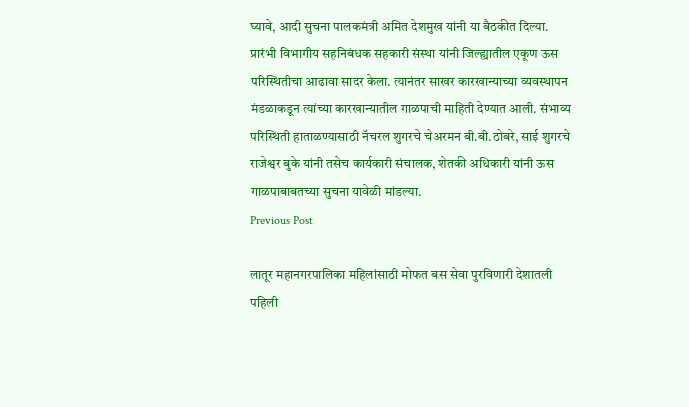घ्यावे, आदी सुचना पालकमंत्री अमित देशमुख यांनी या बैठकीत दिल्या.
प्रारंभी विभागीय सहनिबंधक सहकारी संस्था यांनी जिल्ह्यातील एकूण ऊस परिस्थितीचा आढावा सादर केला. त्यानंतर साखर कारखान्याच्या व्यवस्थापन मंडळाकडून त्यांच्या कारखान्यातील गाळपाची माहिती देण्यात आली. संभाव्य परिस्थिती हाताळण्यासाठी नॅचरल शुगरचे चेअरमन बी.बी.ठोबरे, साई शुगरचे राजेश्वर बुके यांनी तसेच कार्यकारी संचालक, शेतकी अधिकारी यांनी ऊस गाळपाबाबतच्या सुचना यावेळी मांडल्या.
Previous Post

लातूर महानगरपालिका महिलांसाठी मोफत बस सेवा पुरविणारी देशातली पहिली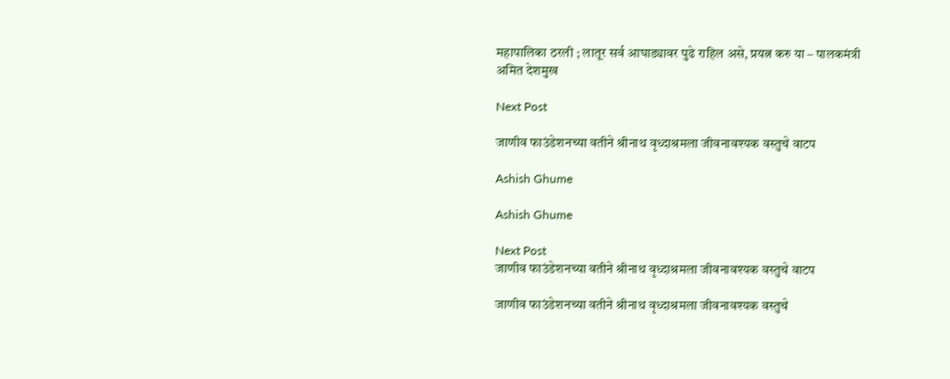महापालिका ठरली ; लातूर सर्व आघाड्यावर पुढे राहिल असे, प्रयत्न करु या – पालकमंत्री अमित देशमुख

Next Post

जाणीव फाउंडेशनच्या वतीने श्रीनाथ वृध्दाश्रमला जीवनावश्यक वस्तुचे वाटप

Ashish Ghume

Ashish Ghume

Next Post
जाणीव फाउंडेशनच्या वतीने श्रीनाथ वृध्दाश्रमला जीवनावश्यक वस्तुचे वाटप

जाणीव फाउंडेशनच्या वतीने श्रीनाथ वृध्दाश्रमला जीवनावश्यक वस्तुचे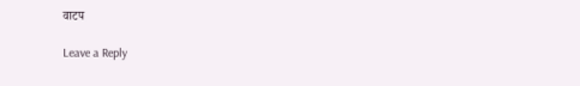वाटप

Leave a Reply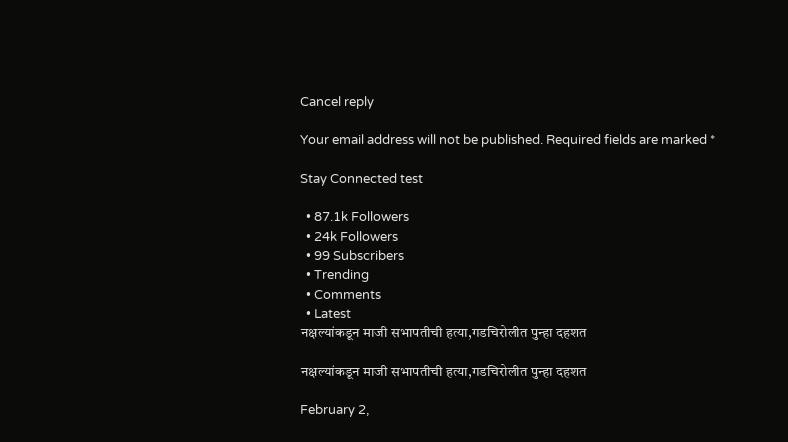Cancel reply

Your email address will not be published. Required fields are marked *

Stay Connected test

  • 87.1k Followers
  • 24k Followers
  • 99 Subscribers
  • Trending
  • Comments
  • Latest
नक्षल्यांकडून माजी सभापतीची हत्या,गडचिरोलीत पुन्हा दहशत

नक्षल्यांकडून माजी सभापतीची हत्या,गडचिरोलीत पुन्हा दहशत

February 2,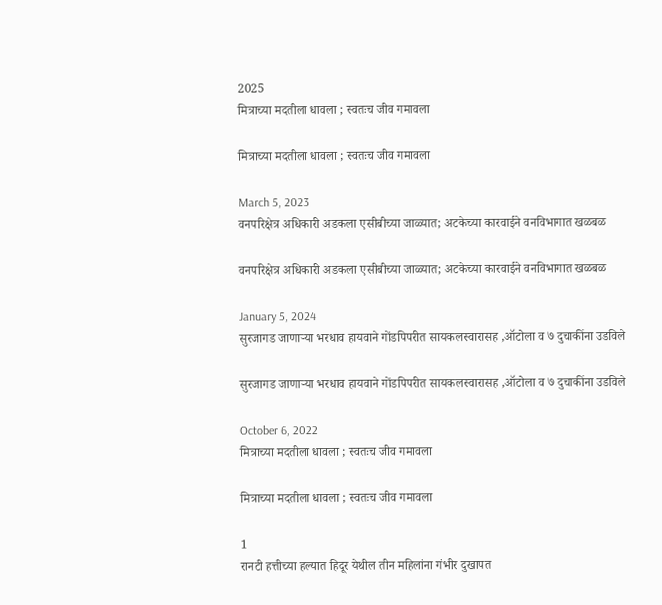2025
मित्राच्या मदतीला धावला ; स्वतःच जीव गमावला

मित्राच्या मदतीला धावला ; स्वतःच जीव गमावला

March 5, 2023
वनपरिक्षेत्र अधिकारी अडकला एसीबीच्या जाळ्यात; अटकेच्या कारवाईने वनविभागात खळबळ

वनपरिक्षेत्र अधिकारी अडकला एसीबीच्या जाळ्यात; अटकेच्या कारवाईने वनविभागात खळबळ

January 5, 2024
सुरजागड जाणाऱ्या भरधाव हायवाने गोंडपिपरीत सायकलस्वारासह ,ऑटोला व ७ दुचाकींना उडविले

सुरजागड जाणाऱ्या भरधाव हायवाने गोंडपिपरीत सायकलस्वारासह ,ऑटोला व ७ दुचाकींना उडविले

October 6, 2022
मित्राच्या मदतीला धावला ; स्वतःच जीव गमावला

मित्राच्या मदतीला धावला ; स्वतःच जीव गमावला

1
रानटी हत्तीच्या हल्यात हिदूर येथील तीन महिलांना गंभीर दुखापत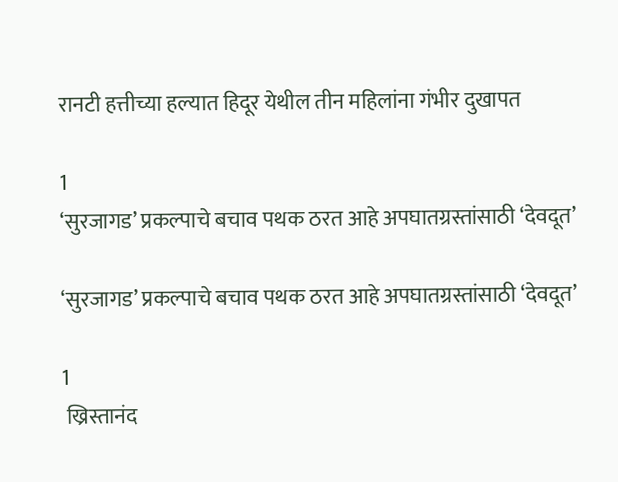रानटी हत्तीच्या हल्यात हिदूर येथील तीन महिलांना गंभीर दुखापत

1
‘सुरजागड’ प्रकल्पाचे बचाव पथक ठरत आहे अपघातग्रस्तांसाठी ‘देवदूत’

‘सुरजागड’ प्रकल्पाचे बचाव पथक ठरत आहे अपघातग्रस्तांसाठी ‘देवदूत’

1
 ख्रिस्तानंद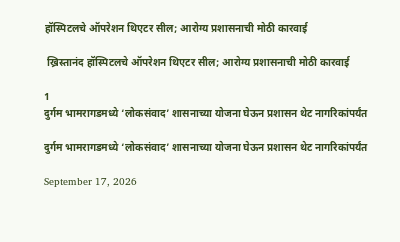हॉस्पिटलचे ऑपरेशन थिएटर सील; आरोग्य प्रशासनाची मोठी कारवाई

 ख्रिस्तानंद हॉस्पिटलचे ऑपरेशन थिएटर सील; आरोग्य प्रशासनाची मोठी कारवाई

1
दुर्गम भामरागडमध्ये ‘लोकसंवाद’ शासनाच्या योजना घेऊन प्रशासन थेट नागरिकांपर्यंत

दुर्गम भामरागडमध्ये ‘लोकसंवाद’ शासनाच्या योजना घेऊन प्रशासन थेट नागरिकांपर्यंत

September 17, 2026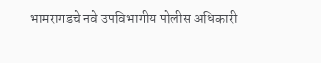भामरागडचे नवे उपविभागीय पोलीस अधिकारी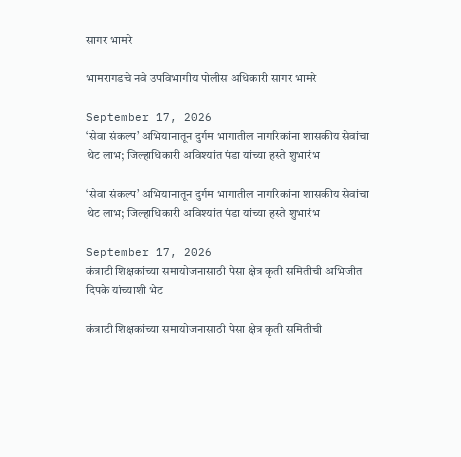सागर भामरे

भामरागडचे नवे उपविभागीय पोलीस अधिकारी सागर भामरे

September 17, 2026
‘सेवा संकल्प’ अभियानातून दुर्गम भागातील नागरिकांना शासकीय सेवांचा थेट लाभ; जिल्हाधिकारी अविश्यांत पंडा यांच्या हस्ते शुभारंभ

‘सेवा संकल्प’ अभियानातून दुर्गम भागातील नागरिकांना शासकीय सेवांचा थेट लाभ; जिल्हाधिकारी अविश्यांत पंडा यांच्या हस्ते शुभारंभ

September 17, 2026
कंत्राटी शिक्षकांच्या समायोजनासाठी पेसा क्षेत्र कृती समितीची अभिजीत दिपके यांच्याशी भेट

कंत्राटी शिक्षकांच्या समायोजनासाठी पेसा क्षेत्र कृती समितीची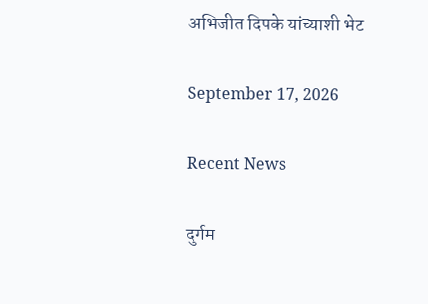अभिजीत दिपके यांच्याशी भेट

September 17, 2026

Recent News

दुर्गम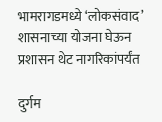भामरागडमध्ये ‘लोकसंवाद’ शासनाच्या योजना घेऊन प्रशासन थेट नागरिकांपर्यंत

दुर्गम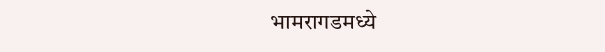भामरागडमध्ये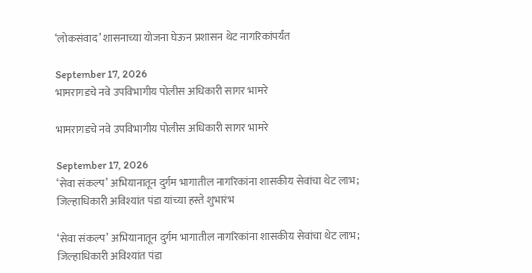‘लोकसंवाद’ शासनाच्या योजना घेऊन प्रशासन थेट नागरिकांपर्यंत

September 17, 2026
भामरागडचे नवे उपविभागीय पोलीस अधिकारी सागर भामरे

भामरागडचे नवे उपविभागीय पोलीस अधिकारी सागर भामरे

September 17, 2026
‘सेवा संकल्प’ अभियानातून दुर्गम भागातील नागरिकांना शासकीय सेवांचा थेट लाभ; जिल्हाधिकारी अविश्यांत पंडा यांच्या हस्ते शुभारंभ

‘सेवा संकल्प’ अभियानातून दुर्गम भागातील नागरिकांना शासकीय सेवांचा थेट लाभ; जिल्हाधिकारी अविश्यांत पंडा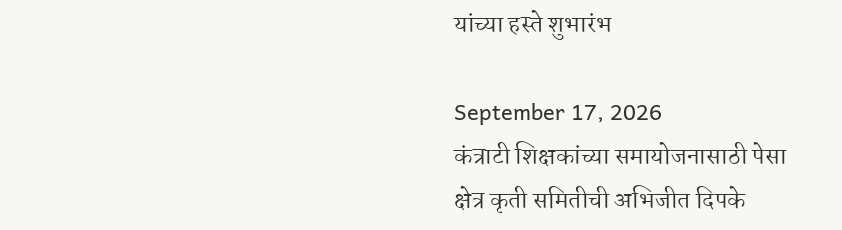यांच्या हस्ते शुभारंभ

September 17, 2026
कंत्राटी शिक्षकांच्या समायोजनासाठी पेसा क्षेत्र कृती समितीची अभिजीत दिपके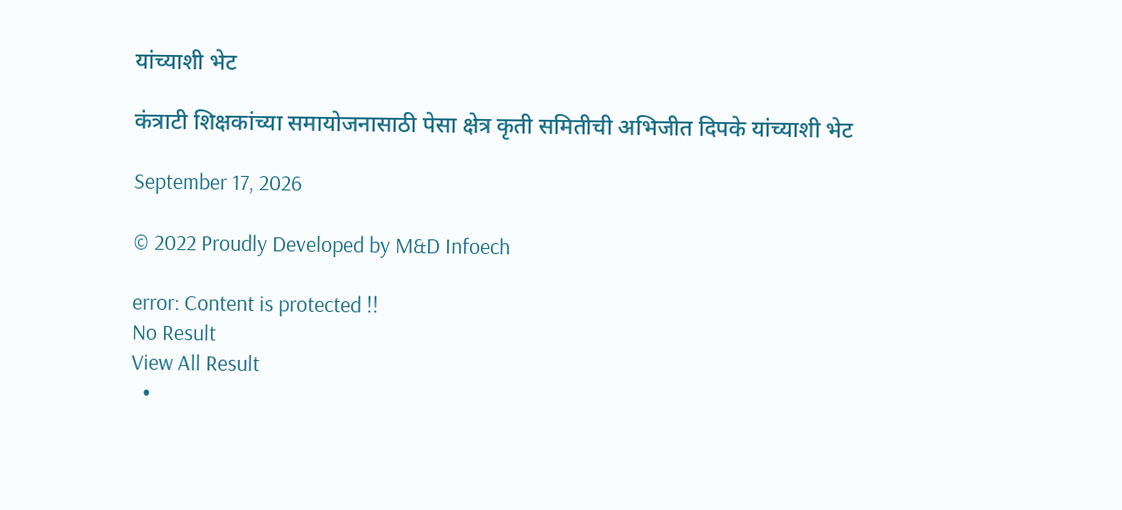यांच्याशी भेट

कंत्राटी शिक्षकांच्या समायोजनासाठी पेसा क्षेत्र कृती समितीची अभिजीत दिपके यांच्याशी भेट

September 17, 2026

© 2022 Proudly Developed by M&D Infoech

error: Content is protected !!
No Result
View All Result
  •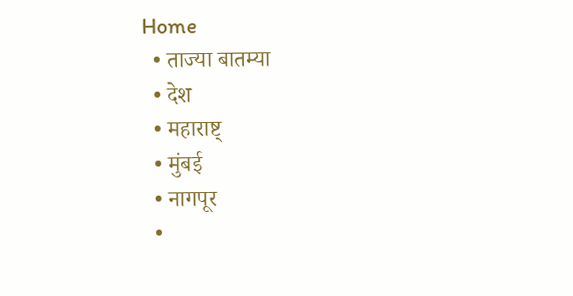Home
  • ताज्या बातम्या
  • देश
  • महाराष्ट्
  • मुंबई
  • नागपूर
  •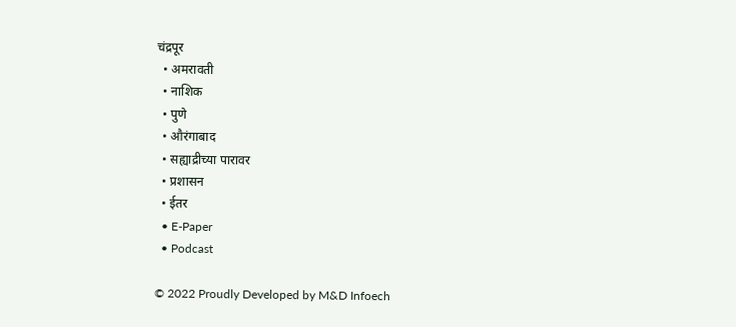चंद्रपूर
  • अमरावती
  • नाशिक
  • पुणे
  • औरंगाबाद
  • सह्याद्रीच्या पारावर
  • प्रशासन
  • ईतर
  • E-Paper
  • Podcast

© 2022 Proudly Developed by M&D Infoech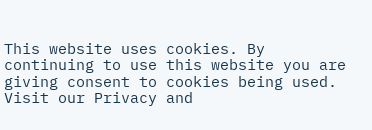This website uses cookies. By continuing to use this website you are giving consent to cookies being used. Visit our Privacy and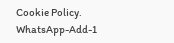Cookie Policy.
WhatsApp-Add-1